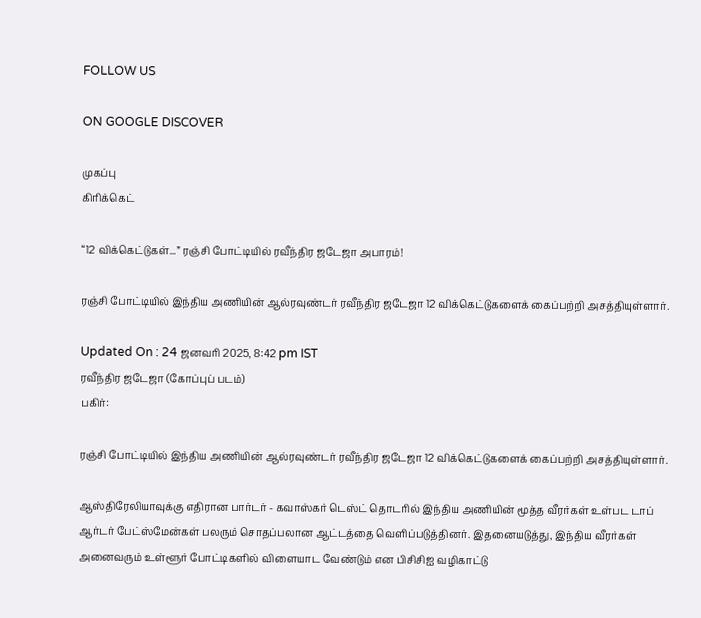FOLLOW US

ON GOOGLE DISCOVER

முகப்பு
கிரிக்கெட்

“12 விக்கெட்டுகள்...” ரஞ்சி போட்டியில் ரவீந்திர ஜடேஜா அபாரம்!

ரஞ்சி போட்டியில் இந்திய அணியின் ஆல்ரவுண்டர் ரவீந்திர ஜடேஜா 12 விக்கெட்டுகளைக் கைப்பற்றி அசத்தியுள்ளார்.

Updated On : 24 ஜனவரி 2025, 8:42 pm IST
ரவீந்திர ஜடேஜா (கோப்புப் படம்)
பகிர்:

ரஞ்சி போட்டியில் இந்திய அணியின் ஆல்ரவுண்டர் ரவீந்திர ஜடேஜா 12 விக்கெட்டுகளைக் கைப்பற்றி அசத்தியுள்ளார்.

ஆஸ்திரேலியாவுக்கு எதிரான பார்டர் - கவாஸ்கர் டெஸ்ட் தொடரில் இந்திய அணியின் மூத்த வீரர்கள் உள்பட டாப் ஆர்டர் பேட்ஸ்மேன்கள் பலரும் சொதப்பலான ஆட்டத்தை வெளிப்படுத்தினர். இதனையடுத்து, இந்திய வீரர்கள் அனைவரும் உள்ளூர் போட்டிகளில் விளையாட வேண்டும் என பிசிசிஐ வழிகாட்டு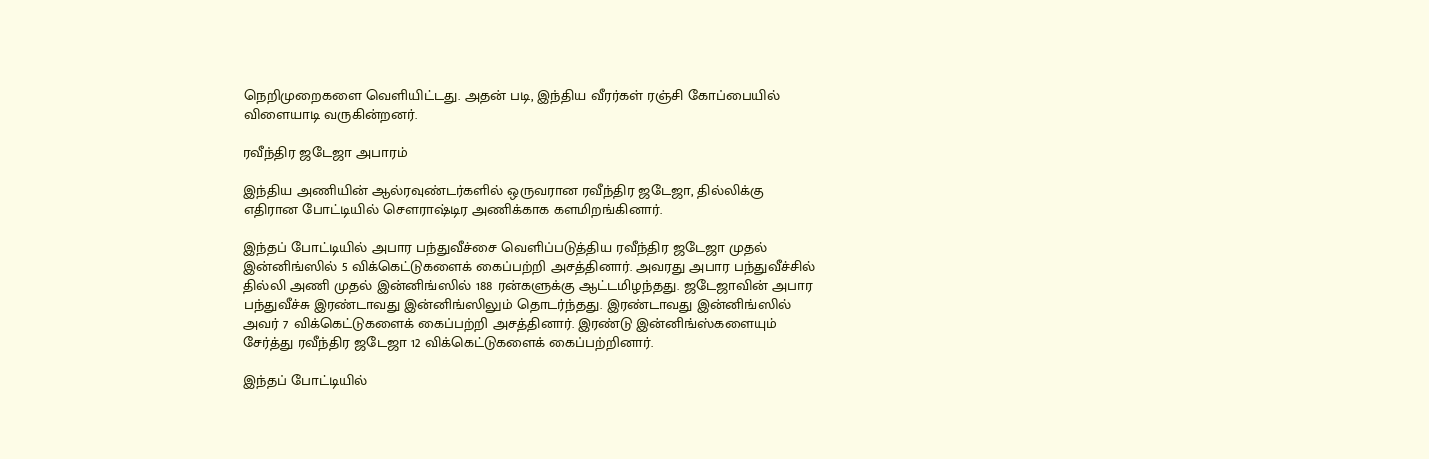நெறிமுறைகளை வெளியிட்டது. அதன் படி, இந்திய வீரர்கள் ரஞ்சி கோப்பையில் விளையாடி வருகின்றனர்.

ரவீந்திர ஜடேஜா அபாரம்

இந்திய அணியின் ஆல்ரவுண்டர்களில் ஒருவரான ரவீந்திர ஜடேஜா, தில்லிக்கு எதிரான போட்டியில் சௌராஷ்டிர அணிக்காக களமிறங்கினார்.

இந்தப் போட்டியில் அபார பந்துவீச்சை வெளிப்படுத்திய ரவீந்திர ஜடேஜா முதல் இன்னிங்ஸில் 5 விக்கெட்டுகளைக் கைப்பற்றி அசத்தினார். அவரது அபார பந்துவீச்சில் தில்லி அணி முதல் இன்னிங்ஸில் 188 ரன்களுக்கு ஆட்டமிழந்தது. ஜடேஜாவின் அபார பந்துவீச்சு இரண்டாவது இன்னிங்ஸிலும் தொடர்ந்தது. இரண்டாவது இன்னிங்ஸில் அவர் 7 விக்கெட்டுகளைக் கைப்பற்றி அசத்தினார். இரண்டு இன்னிங்ஸ்களையும் சேர்த்து ரவீந்திர ஜடேஜா 12 விக்கெட்டுகளைக் கைப்பற்றினார்.

இந்தப் போட்டியில்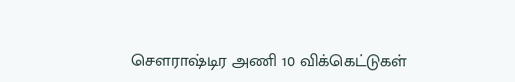சௌராஷ்டிர அணி 10 விக்கெட்டுகள்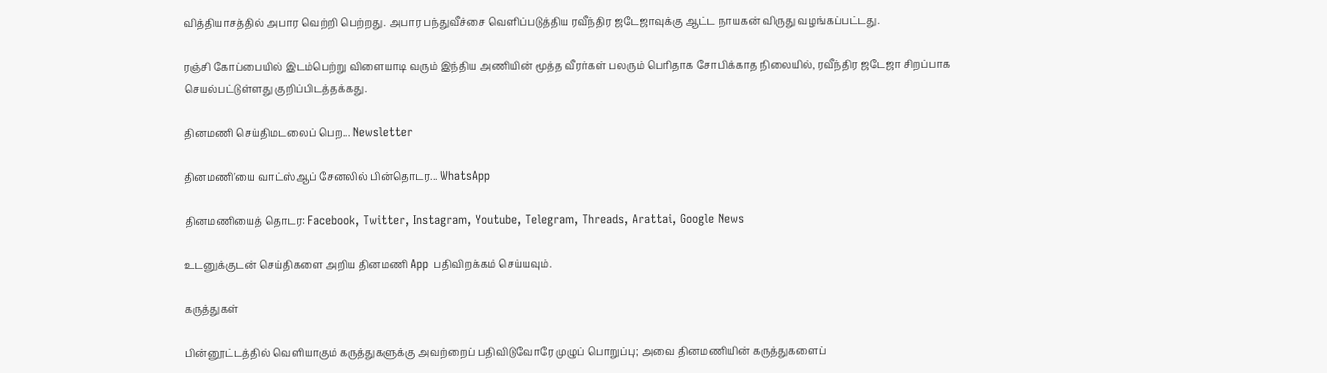வித்தியாசத்தில் அபார வெற்றி பெற்றது. அபார பந்துவீச்சை வெளிப்படுத்திய ரவீந்திர ஜடேஜாவுக்கு ஆட்ட நாயகன் விருது வழங்கப்பட்டது.

ரஞ்சி கோப்பையில் இடம்பெற்று விளையாடி வரும் இந்திய அணியின் மூத்த வீரர்கள் பலரும் பெரிதாக சோபிக்காத நிலையில், ரவீந்திர ஜடேஜா சிறப்பாக செயல்பட்டுள்ளது குறிப்பிடத்தக்கது.

தினமணி செய்திமடலைப் பெற... Newsletter

தினமணி'யை வாட்ஸ்ஆப் சேனலில் பின்தொடர... WhatsApp

தினமணியைத் தொடர: Facebook, Twitter, Instagram, Youtube, Telegram, Threads, Arattai, Google News

உடனுக்குடன் செய்திகளை அறிய தினமணி App பதிவிறக்கம் செய்யவும்.

கருத்துகள்

பின்னூட்டத்தில் வெளியாகும் கருத்துகளுக்கு அவற்றைப் பதிவிடுவோரே முழுப் பொறுப்பு; அவை தினமணியின் கருத்துகளைப்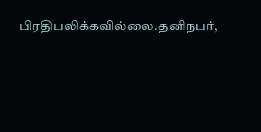பிரதிபலிக்கவில்லை.தனிநபர்,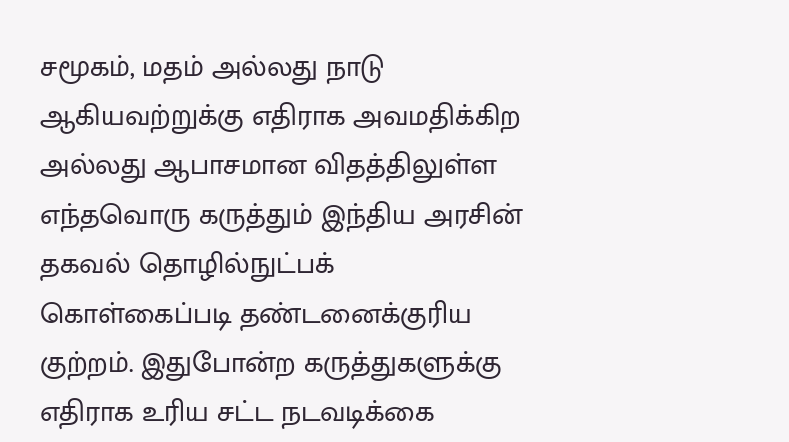சமூகம், மதம் அல்லது நாடு ஆகியவற்றுக்கு எதிராக அவமதிக்கிற அல்லது ஆபாசமான விதத்திலுள்ள எந்தவொரு கருத்தும் இந்திய அரசின் தகவல் தொழில்நுட்பக் கொள்கைப்படி தண்டனைக்குரிய குற்றம். இதுபோன்ற கருத்துகளுக்கு எதிராக உரிய சட்ட நடவடிக்கை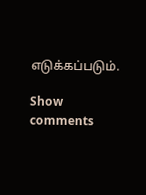எடுக்கப்படும்.

Show comments